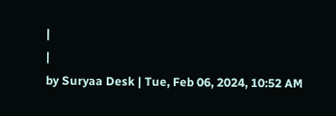|
|
by Suryaa Desk | Tue, Feb 06, 2024, 10:52 AM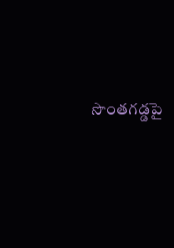సొంతగడ్డపై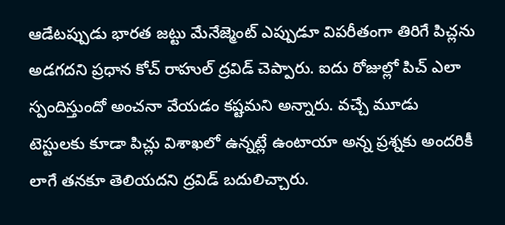ఆడేటప్పుడు భారత జట్టు మేనేజ్మెంట్ ఎప్పుడూ విపరీతంగా తిరిగే పిచ్లను అడగదని ప్రధాన కోచ్ రాహుల్ ద్రవిడ్ చెప్పారు. ఐదు రోజుల్లో పిచ్ ఎలా స్పందిస్తుందో అంచనా వేయడం కష్టమని అన్నారు. వచ్చే మూడు టెస్టులకు కూడా పిచ్లు విశాఖలో ఉన్నట్లే ఉంటాయా అన్న ప్రశ్నకు అందరికీ లాగే తనకూ తెలియదని ద్రవిడ్ బదులిచ్చారు.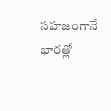సహజంగానే భారత్లో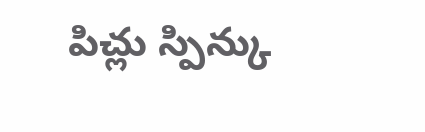పిచ్లు స్పిన్కు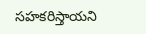సహకరిస్తాయని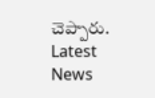చెప్పారు.
Latest News